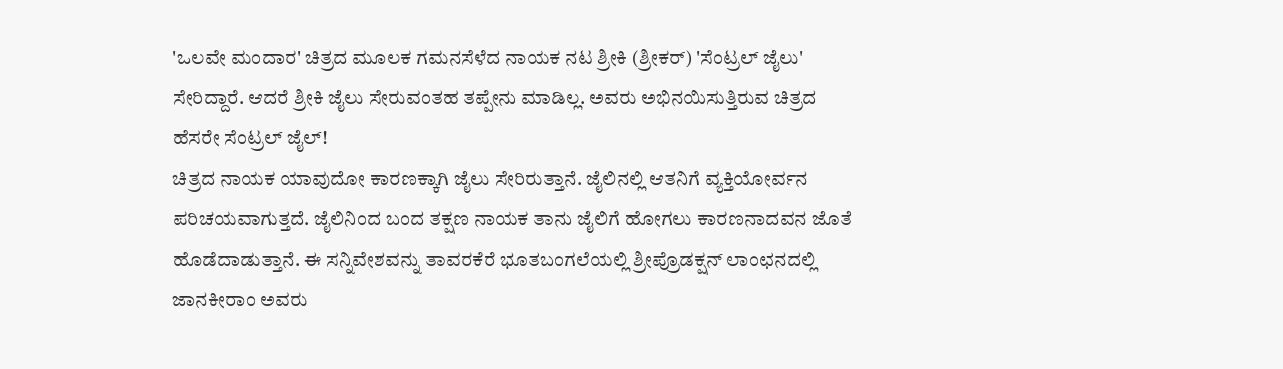'ಒಲವೇ ಮಂದಾರ' ಚಿತ್ರದ ಮೂಲಕ ಗಮನಸೆಳೆದ ನಾಯಕ ನಟ ಶ್ರೀಕಿ (ಶ್ರೀಕರ್) 'ಸೆಂಟ್ರಲ್ ಜೈಲು' ಸೇರಿದ್ದಾರೆ. ಆದರೆ ಶ್ರೀಕಿ ಜೈಲು ಸೇರುವಂತಹ ತಪ್ಪೇನು ಮಾಡಿಲ್ಲ. ಅವರು ಅಭಿನಯಿಸುತ್ತಿರುವ ಚಿತ್ರದ ಹೆಸರೇ ಸೆಂಟ್ರಲ್ ಜೈಲ್!
ಚಿತ್ರದ ನಾಯಕ ಯಾವುದೋ ಕಾರಣಕ್ಕಾಗಿ ಜೈಲು ಸೇರಿರುತ್ತಾನೆ. ಜೈಲಿನಲ್ಲಿ ಆತನಿಗೆ ವ್ಯಕ್ತಿಯೋರ್ವನ ಪರಿಚಯವಾಗುತ್ತದೆ. ಜೈಲಿನಿಂದ ಬಂದ ತಕ್ಷಣ ನಾಯಕ ತಾನು ಜೈಲಿಗೆ ಹೋಗಲು ಕಾರಣನಾದವನ ಜೊತೆ ಹೊಡೆದಾಡುತ್ತಾನೆ. ಈ ಸನ್ನಿವೇಶವನ್ನು ತಾವರಕೆರೆ ಭೂತಬಂಗಲೆಯಲ್ಲಿ ಶ್ರೀಪ್ರೊಡಕ್ಷನ್ ಲಾಂಛನದಲ್ಲಿ ಜಾನಕೀರಾಂ ಅವರು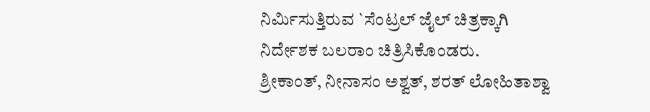ನಿರ್ಮಿಸುತ್ತಿರುವ `ಸೆಂಟ್ರಲ್ ಜೈಲ್ ಚಿತ್ರಕ್ಕಾಗಿ ನಿರ್ದೇಶಕ ಬಲರಾಂ ಚಿತ್ರಿಸಿಕೊಂಡರು.
ಶ್ರೀಕಾಂತ್, ನೀನಾಸಂ ಅಶ್ವತ್, ಶರತ್ ಲೋಹಿತಾಶ್ವಾ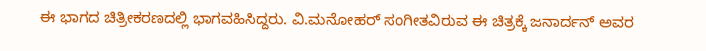ಈ ಭಾಗದ ಚಿತ್ರೀಕರಣದಲ್ಲಿ ಭಾಗವಹಿಸಿದ್ದರು. ವಿ.ಮನೋಹರ್ ಸಂಗೀತವಿರುವ ಈ ಚಿತ್ರಕ್ಕೆ ಜನಾರ್ದನ್ ಅವರ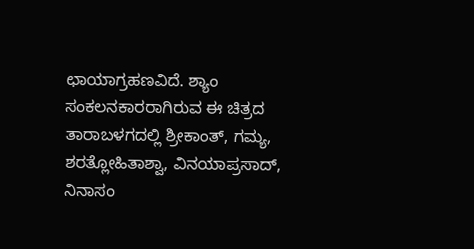ಛಾಯಾಗ್ರಹಣವಿದೆ. ಶ್ಯಾಂ ಸಂಕಲನಕಾರರಾಗಿರುವ ಈ ಚಿತ್ರದ ತಾರಾಬಳಗದಲ್ಲಿ ಶ್ರೀಕಾಂತ್, ಗಮ್ಯ, ಶರತ್ಲೋಹಿತಾಶ್ವಾ, ವಿನಯಾಪ್ರಸಾದ್, ನಿನಾಸಂ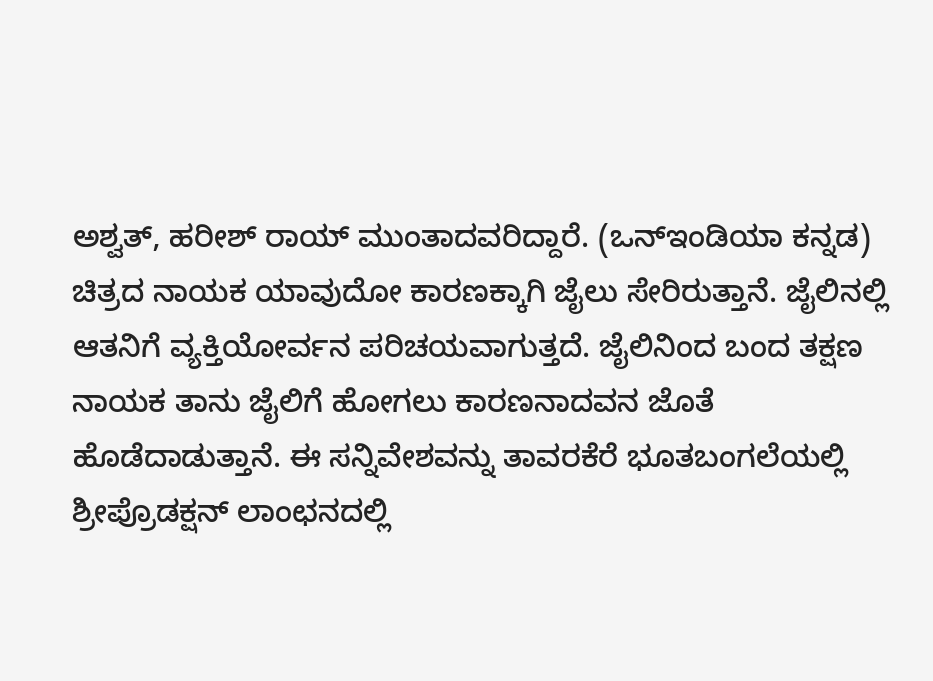ಅಶ್ವತ್, ಹರೀಶ್ ರಾಯ್ ಮುಂತಾದವರಿದ್ದಾರೆ. (ಒನ್ಇಂಡಿಯಾ ಕನ್ನಡ)
ಚಿತ್ರದ ನಾಯಕ ಯಾವುದೋ ಕಾರಣಕ್ಕಾಗಿ ಜೈಲು ಸೇರಿರುತ್ತಾನೆ. ಜೈಲಿನಲ್ಲಿ ಆತನಿಗೆ ವ್ಯಕ್ತಿಯೋರ್ವನ ಪರಿಚಯವಾಗುತ್ತದೆ. ಜೈಲಿನಿಂದ ಬಂದ ತಕ್ಷಣ ನಾಯಕ ತಾನು ಜೈಲಿಗೆ ಹೋಗಲು ಕಾರಣನಾದವನ ಜೊತೆ ಹೊಡೆದಾಡುತ್ತಾನೆ. ಈ ಸನ್ನಿವೇಶವನ್ನು ತಾವರಕೆರೆ ಭೂತಬಂಗಲೆಯಲ್ಲಿ ಶ್ರೀಪ್ರೊಡಕ್ಷನ್ ಲಾಂಛನದಲ್ಲಿ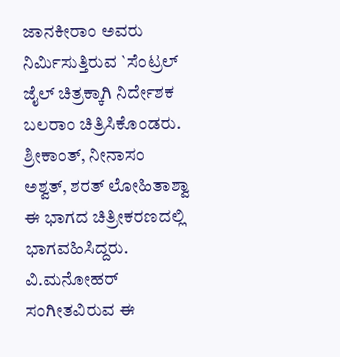ಜಾನಕೀರಾಂ ಅವರು ನಿರ್ಮಿಸುತ್ತಿರುವ `ಸೆಂಟ್ರಲ್ ಜೈಲ್ ಚಿತ್ರಕ್ಕಾಗಿ ನಿರ್ದೇಶಕ ಬಲರಾಂ ಚಿತ್ರಿಸಿಕೊಂಡರು.
ಶ್ರೀಕಾಂತ್, ನೀನಾಸಂ ಅಶ್ವತ್, ಶರತ್ ಲೋಹಿತಾಶ್ವಾ ಈ ಭಾಗದ ಚಿತ್ರೀಕರಣದಲ್ಲಿ ಭಾಗವಹಿಸಿದ್ದರು. ವಿ.ಮನೋಹರ್ ಸಂಗೀತವಿರುವ ಈ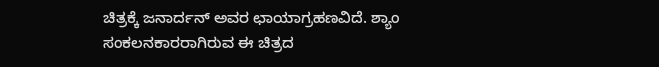ಚಿತ್ರಕ್ಕೆ ಜನಾರ್ದನ್ ಅವರ ಛಾಯಾಗ್ರಹಣವಿದೆ. ಶ್ಯಾಂ ಸಂಕಲನಕಾರರಾಗಿರುವ ಈ ಚಿತ್ರದ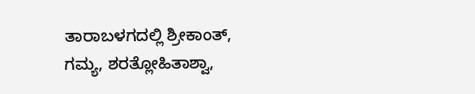ತಾರಾಬಳಗದಲ್ಲಿ ಶ್ರೀಕಾಂತ್, ಗಮ್ಯ, ಶರತ್ಲೋಹಿತಾಶ್ವಾ,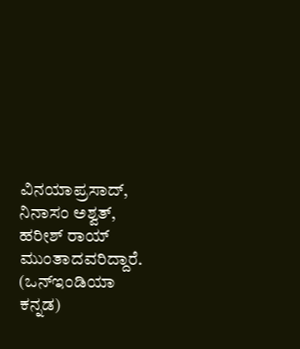ವಿನಯಾಪ್ರಸಾದ್, ನಿನಾಸಂ ಅಶ್ವತ್, ಹರೀಶ್ ರಾಯ್ ಮುಂತಾದವರಿದ್ದಾರೆ. (ಒನ್ಇಂಡಿಯಾ ಕನ್ನಡ)